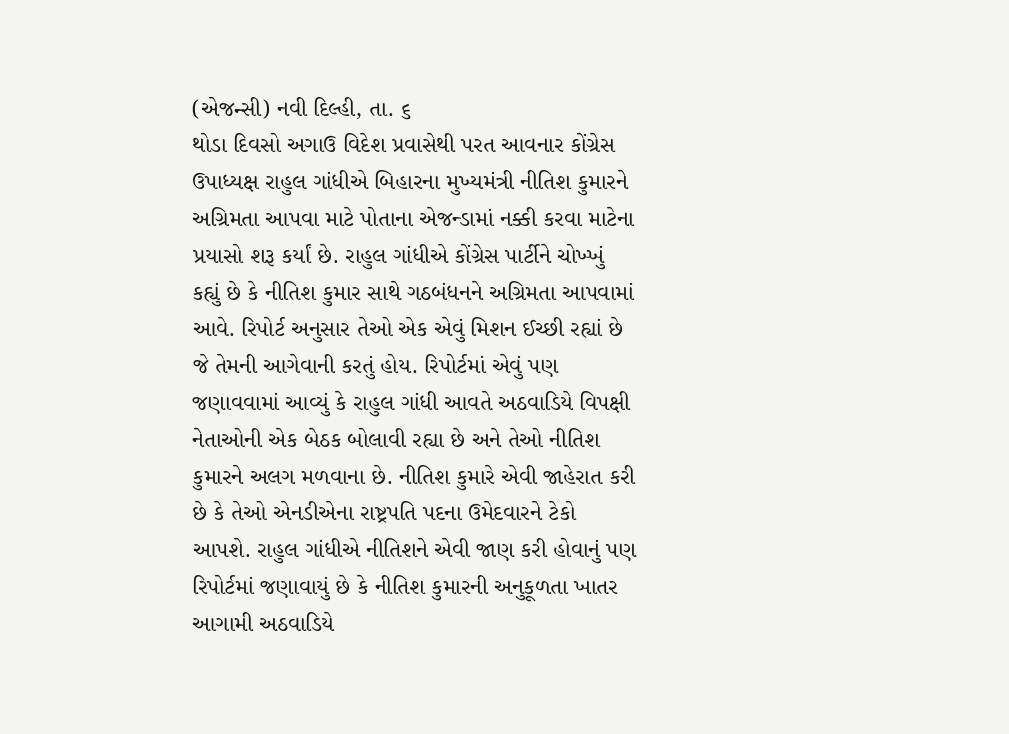(એજન્સી) નવી દિલ્હી, તા. ૬
થોડા દિવસો અગાઉ વિદેશ પ્રવાસેથી પરત આવનાર કોંગ્રેસ ઉપાધ્યક્ષ રાહુલ ગાંધીએ બિહારના મુખ્યમંત્રી નીતિશ કુમારને અગ્રિમતા આપવા માટે પોતાના એજન્ડામાં નક્કી કરવા માટેના પ્રયાસો શરૂ કર્યાં છે. રાહુલ ગાંધીએ કોંગ્રેસ પાર્ટીને ચોખ્ખું કહ્યું છે કે નીતિશ કુમાર સાથે ગઠબંધનને અગ્રિમતા આપવામાં આવે. રિપોર્ટ અનુસાર તેઓ એક એવું મિશન ઈચ્છી રહ્યાં છે જે તેમની આગેવાની કરતું હોય. રિપોર્ટમાં એવું પણ જણાવવામાં આવ્યું કે રાહુલ ગાંધી આવતે અઠવાડિયે વિપક્ષી નેતાઓની એક બેઠક બોલાવી રહ્યા છે અને તેઓ નીતિશ કુમારને અલગ મળવાના છે. નીતિશ કુમારે એવી જાહેરાત કરી છે કે તેઓ એનડીએના રાષ્ટ્રપતિ પદના ઉમેદવારને ટેકો આપશે. રાહુલ ગાંધીએ નીતિશને એવી જાણ કરી હોવાનું પણ રિપોર્ટમાં જણાવાયું છે કે નીતિશ કુમારની અનુકૂળતા ખાતર આગામી અઠવાડિયે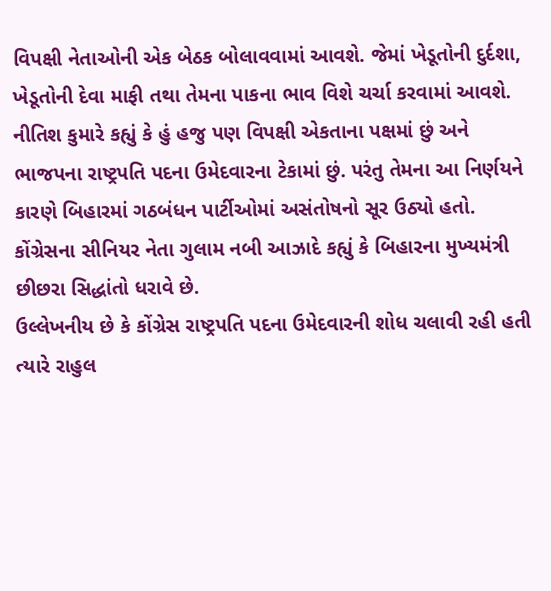વિપક્ષી નેતાઓની એક બેઠક બોલાવવામાં આવશે. જેમાં ખેડૂતોની દુર્દશા, ખેડૂતોની દેવા માફી તથા તેમના પાકના ભાવ વિશે ચર્ચા કરવામાં આવશે. નીતિશ કુમારે કહ્યું કે હું હજુ પણ વિપક્ષી એકતાના પક્ષમાં છું અને ભાજપના રાષ્ટ્રપતિ પદના ઉમેદવારના ટેકામાં છું. પરંતુ તેમના આ નિર્ણયને કારણે બિહારમાં ગઠબંધન પાર્ટીઓમાં અસંતોષનો સૂર ઉઠ્યો હતો. કોંગ્રેસના સીનિયર નેતા ગુલામ નબી આઝાદે કહ્યું કે બિહારના મુખ્યમંત્રી છીછરા સિદ્ધાંતો ધરાવે છે.
ઉલ્લેખનીય છે કે કોંગ્રેસ રાષ્ટ્રપતિ પદના ઉમેદવારની શોધ ચલાવી રહી હતી ત્યારે રાહુલ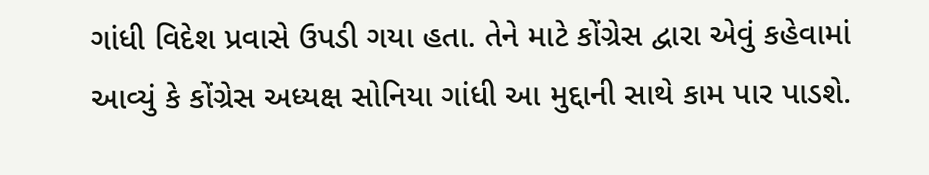ગાંધી વિદેશ પ્રવાસે ઉપડી ગયા હતા. તેને માટે કોંગ્રેસ દ્વારા એવું કહેવામાં આવ્યું કે કોંગ્રેસ અધ્યક્ષ સોનિયા ગાંધી આ મુદ્દાની સાથે કામ પાર પાડશે.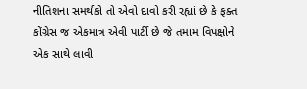નીતિશના સમર્થકો તો એવો દાવો કરી રહ્યાં છે કે ફક્ત કોંગ્રેસ જ એકમાત્ર એવી પાર્ટી છે જે તમામ વિપક્ષોને એક સાથે લાવી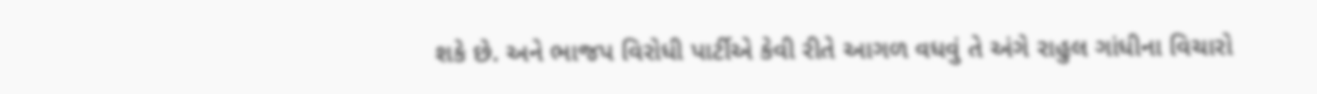શકે છે. અને ભાજપ વિરોધી પાર્ટીએ કેવી રીતે આગળ વધવું તે અંગે રાહુલ ગાંધીના વિચારો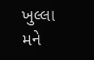ખુલ્લા મને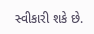સ્વીકારી શકે છે.